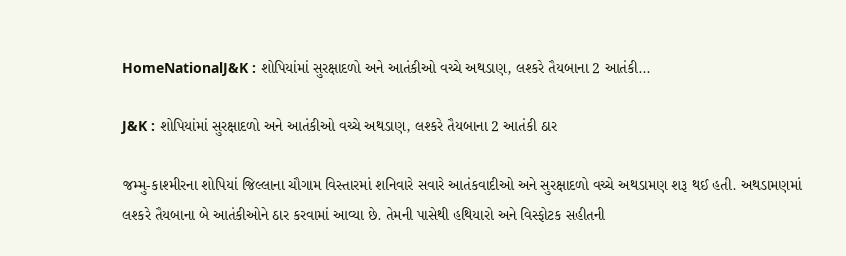HomeNationalJ&K : શોપિયાંમાં સુરક્ષાદળો અને આતંકીઓ વચ્ચે અથડાણ, લશ્કરે તૈયબાના 2 આતંકી...

J&K : શોપિયાંમાં સુરક્ષાદળો અને આતંકીઓ વચ્ચે અથડાણ, લશ્કરે તૈયબાના 2 આતંકી ઠાર

જમ્મુ-કાશ્મીરના શોપિયાં જિલ્લાના ચૌગામ વિસ્તારમાં શનિવારે સવારે આતંકવાદીઓ અને સુરક્ષાદળો વચ્ચે અથડામણ શરૂ થઈ હતી. અથડામણમાં લશ્કરે તૈયબાના બે આતંકીઓને ઠાર કરવામાં આવ્યા છે. તેમની પાસેથી હથિયારો અને વિસ્ફોટક સહીતની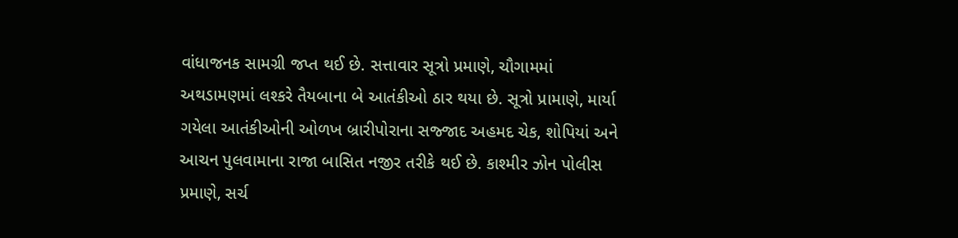વાંધાજનક સામગ્રી જપ્ત થઈ છે. સત્તાવાર સૂત્રો પ્રમાણે, ચૌગામમાં અથડામણમાં લશ્કરે તૈયબાના બે આતંકીઓ ઠાર થયા છે. સૂત્રો પ્રામાણે, માર્યા ગયેલા આતંકીઓની ઓળખ બ્રારીપોરાના સજ્જાદ અહમદ ચેક, શોપિયાં અને આચન પુલવામાના રાજા બાસિત નજીર તરીકે થઈ છે. કાશ્મીર ઝોન પોલીસ પ્રમાણે, સર્ચ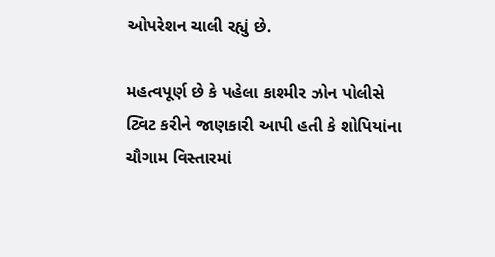ઓપરેશન ચાલી રહ્યું છે.

મહત્વપૂર્ણ છે કે પહેલા કાશ્મીર ઝોન પોલીસે ટ્વિટ કરીને જાણકારી આપી હતી કે શોપિયાંના ચૌગામ વિસ્તારમાં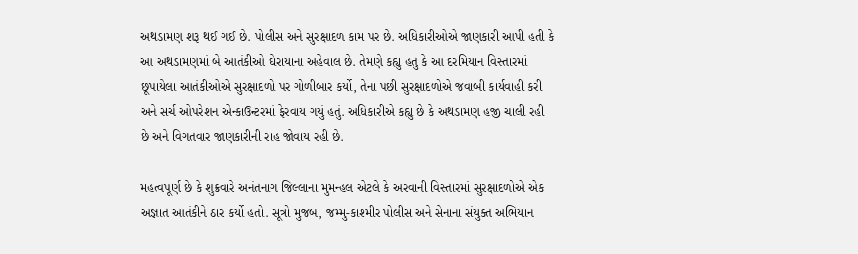અથડામણ શરૂ થઈ ગઈ છે. પોલીસ અને સુરક્ષાદળ કામ પર છે. અધિકારીઓએ જાણકારી આપી હતી કે આ અથડામણમાં બે આતંકીઓ ઘેરાયાના અહેવાલ છે. તેમણે કહ્યુ હતુ કે આ દરમિયાન વિસ્તારમાં છૂપાયેલા આતંકીઓએ સુરક્ષાદળો પર ગોળીબાર કર્યો, તેના પછી સુરક્ષાદળોએ જવાબી કાર્યવાહી કરી અને સર્ચ ઓપરેશન એન્કાઉન્ટરમાં ફેરવાય ગયું હતું. અધિકારીએ કહ્યુ છે કે અથડામણ હજી ચાલી રહી છે અને વિગતવાર જાણકારીની રાહ જોવાય રહી છે.

મહત્વપૂર્ણ છે કે શુક્રવારે અનંતનાગ જિલ્લાના મુમન્હલ એટલે કે અરવાની વિસ્તારમાં સુરક્ષાદળોએ એક અજ્ઞાત આતંકીને ઠાર કર્યો હતો. સૂત્રો મુજબ, જમ્મુ-કાશ્મીર પોલીસ અને સેનાના સંયુક્ત અભિયાન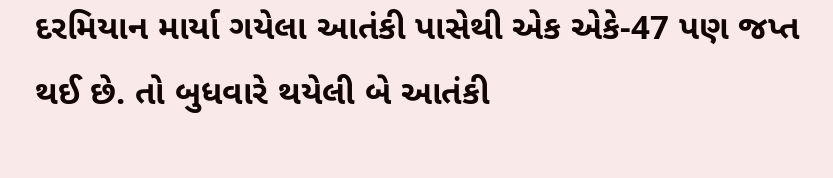દરમિયાન માર્યા ગયેલા આતંકી પાસેથી એક એકે-47 પણ જપ્ત થઈ છે. તો બુધવારે થયેલી બે આતંકી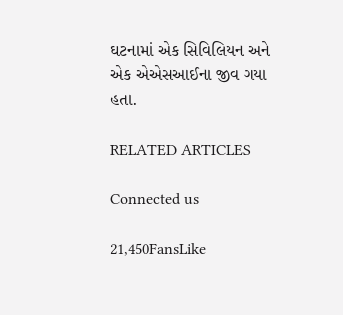ઘટનામાં એક સિવિલિયન અને એક એએસઆઈના જીવ ગયા હતા.

RELATED ARTICLES

Connected us

21,450FansLike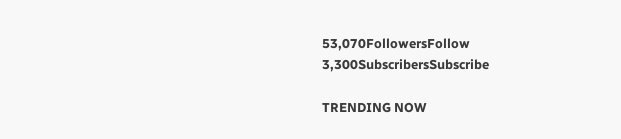53,070FollowersFollow
3,300SubscribersSubscribe

TRENDING NOW